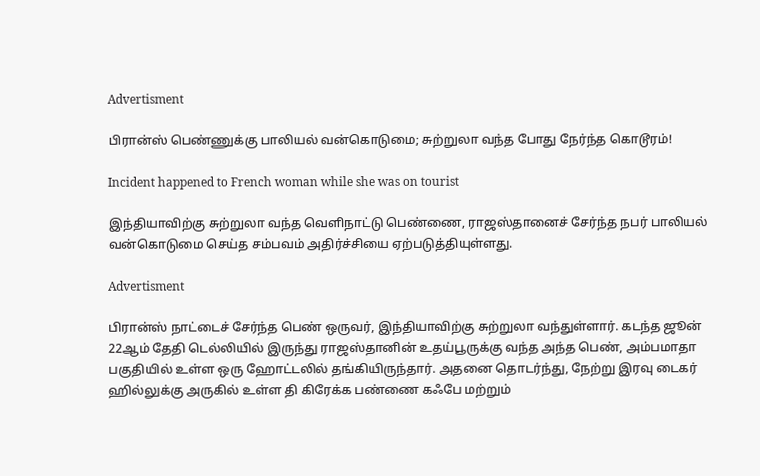Advertisment

பிரான்ஸ் பெண்ணுக்கு பாலியல் வன்கொடுமை; சுற்றுலா வந்த போது நேர்ந்த கொடூரம்!

Incident happened to French woman while she was on tourist

இந்தியாவிற்கு சுற்றுலா வந்த வெளிநாட்டு பெண்ணை, ராஜஸ்தானைச் சேர்ந்த நபர் பாலியல் வன்கொடுமை செய்த சம்பவம் அதிர்ச்சியை ஏற்படுத்தியுள்ளது.

Advertisment

பிரான்ஸ் நாட்டைச் சேர்ந்த பெண் ஒருவர், இந்தியாவிற்கு சுற்றுலா வந்துள்ளார். கடந்த ஜூன் 22ஆம் தேதி டெல்லியில் இருந்து ராஜஸ்தானின் உதய்பூருக்கு வந்த அந்த பெண், அம்பமாதா பகுதியில் உள்ள ஒரு ஹோட்டலில் தங்கியிருந்தார். அதனை தொடர்ந்து, நேற்று இரவு டைகர் ஹில்லுக்கு அருகில் உள்ள தி கிரேக்க பண்ணை கஃபே மற்றும்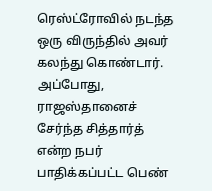ரெஸ்ட்ரோவில் நடந்த ஒரு விருந்தில் அவர் கலந்து கொண்டார். அப்போது, ராஜஸ்தானைச் சேர்ந்த சித்தார்த் என்ற நபர் பாதிக்கப்பட்ட பெண்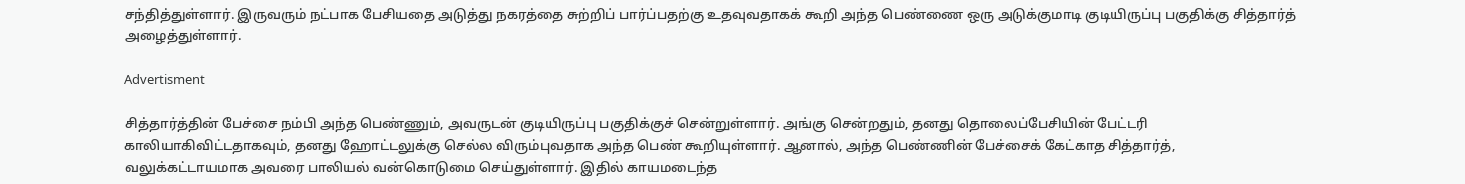சந்தித்துள்ளார். இருவரும் நட்பாக பேசியதை அடுத்து நகரத்தை சுற்றிப் பார்ப்பதற்கு உதவுவதாகக் கூறி அந்த பெண்ணை ஒரு அடுக்குமாடி குடியிருப்பு பகுதிக்கு சித்தார்த் அழைத்துள்ளார்.

Advertisment

சித்தார்த்தின் பேச்சை நம்பி அந்த பெண்ணும், அவருடன் குடியிருப்பு பகுதிக்குச் சென்றுள்ளார். அங்கு சென்றதும், தனது தொலைப்பேசியின் பேட்டரி காலியாகிவிட்டதாகவும், தனது ஹோட்டலுக்கு செல்ல விரும்புவதாக அந்த பெண் கூறியுள்ளார். ஆனால், அந்த பெண்ணின் பேச்சைக் கேட்காத சித்தார்த், வலுக்கட்டாயமாக அவரை பாலியல் வன்கொடுமை செய்துள்ளார். இதில் காயமடைந்த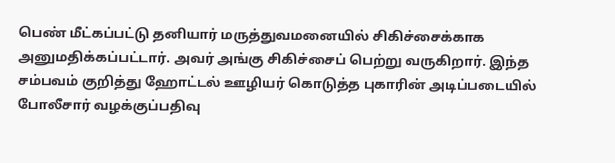பெண் மீட்கப்பட்டு தனியார் மருத்துவமனையில் சிகிச்சைக்காக அனுமதிக்கப்பட்டார். அவர் அங்கு சிகிச்சைப் பெற்று வருகிறார். இந்த சம்பவம் குறித்து ஹோட்டல் ஊழியர் கொடுத்த புகாரின் அடிப்படையில் போலீசார் வழக்குப்பதிவு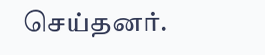செய்தனர்.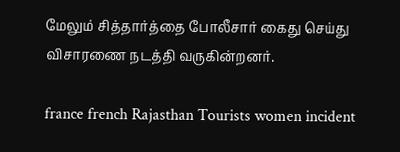மேலும் சித்தார்த்தை போலீசார் கைது செய்து விசாரணை நடத்தி வருகின்றனர்.

france french Rajasthan Tourists women incident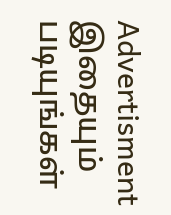Advertisment
இதையும் படியுங்கள்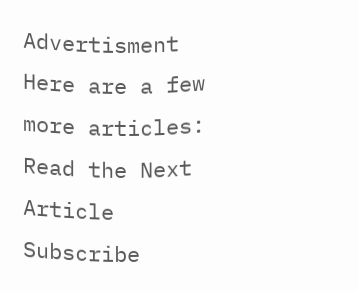Advertisment
Here are a few more articles:
Read the Next Article
Subscribe